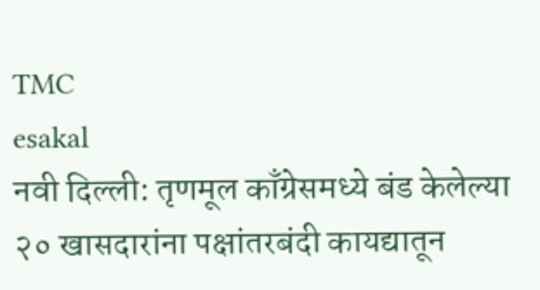TMC
esakal
नवी दिल्ली: तृणमूल काँग्रेसमध्ये बंड केलेल्या २० खासदारांना पक्षांतरबंदी कायद्यातून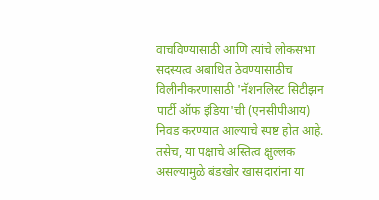वाचविण्यासाठी आणि त्यांचे लोकसभा सदस्यत्व अबाधित ठेवण्यासाठीच विलीनीकरणासाठी 'नॅशनलिस्ट सिटीझन पार्टी ऑफ इंडिया'ची (एनसीपीआय) निवड करण्यात आल्याचे स्पष्ट होत आहे. तसेच, या पक्षाचे अस्तित्व क्षुल्लक असल्यामुळे बंडखोर खासदारांना या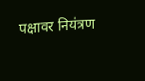पक्षावर नियंत्रण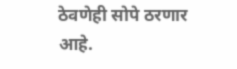ठेवणेही सोपे ठरणार आहे.